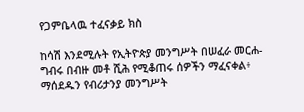የጋምቤላዉ ተፈናቃይ ክስ

ከሳሽ እንደሚሉት የኢትዮጵያ መንግሥት በሠፈራ መርሐ-ግብሩ በብዙ መቶ ሺሕ የሚቆጠሩ ሰዎችን ማፈናቀል፥ ማሰደዱን የብሪታንያ መንግሥት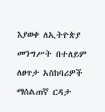እያወቀ ለኢትዮጵያ መንግሥት በተለይም ለፀጥታ አስከባሪዎች ማሰልጠኛ ርዳታ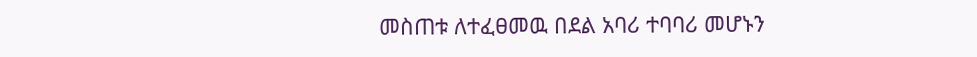መስጠቱ ለተፈፀመዉ በደል አባሪ ተባባሪ መሆኑን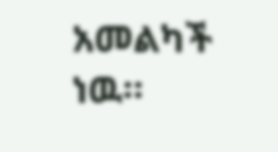አመልካች ነዉ።